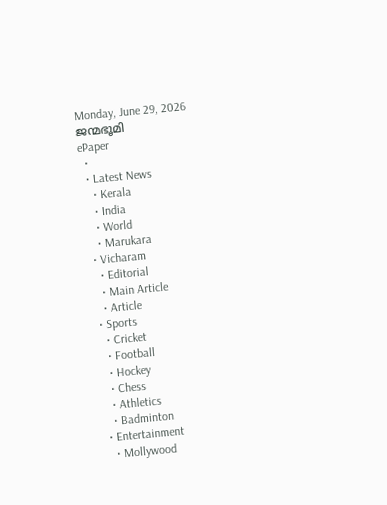Monday, June 29, 2026
ജന്മഭൂമി
ePaper
  •
  • Latest News
    • Kerala
    • India
    • World
    • Marukara
  • Vicharam
    • Editorial
    • Main Article
    • Article
  • Sports
    • Cricket
    • Football
    • Hockey
    • Chess
    • Athletics
    • Badminton
  • Entertainment
    • Mollywood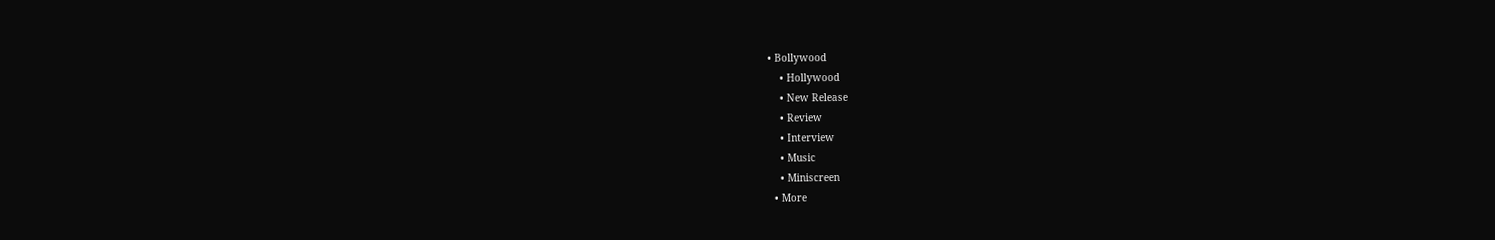• Bollywood
    • Hollywood
    • New Release
    • Review
    • Interview
    • Music
    • Miniscreen
  • More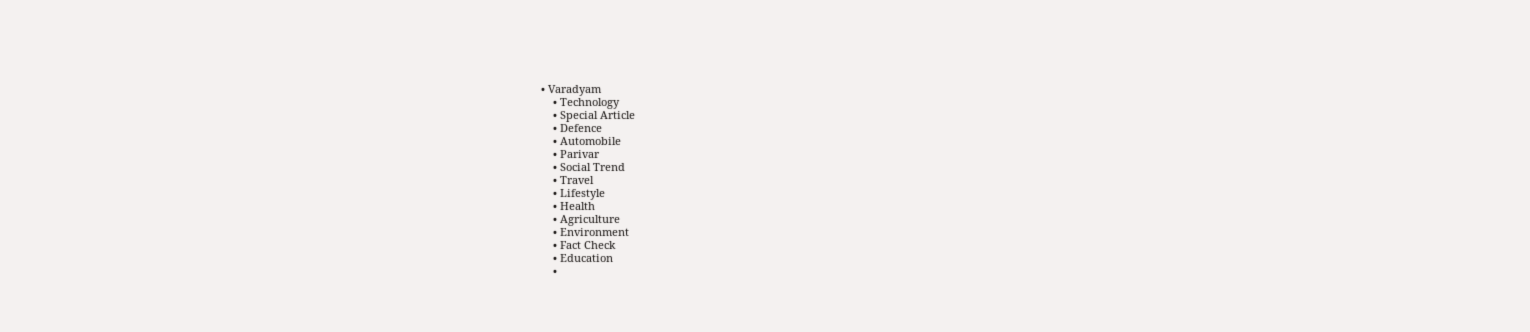• Varadyam
    • Technology
    • Special Article
    • Defence
    • Automobile
    • Parivar
    • Social Trend
    • Travel
    • Lifestyle
    • Health
    • Agriculture
    • Environment
    • Fact Check
    • Education
    •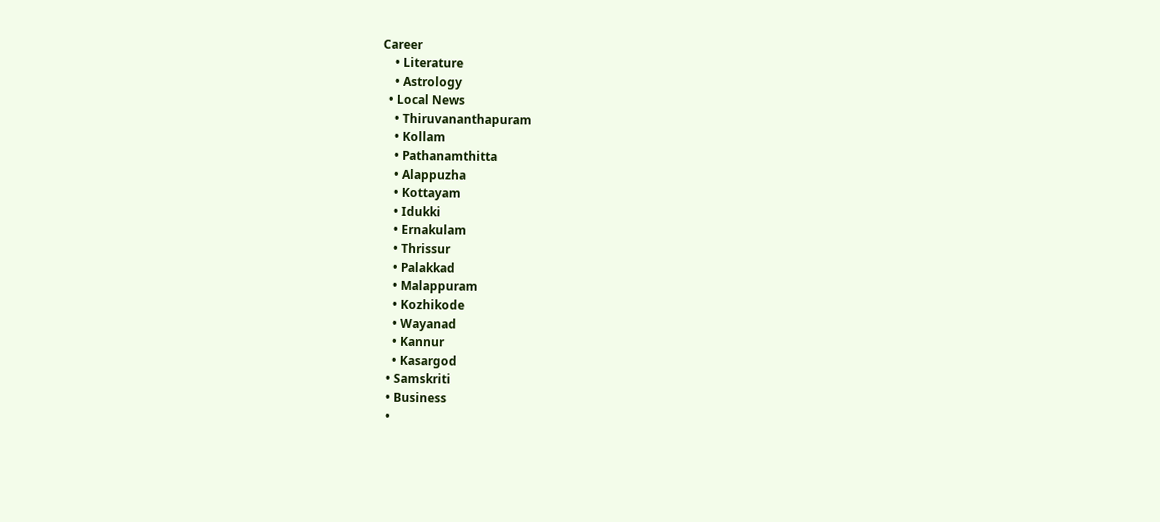Career
    • Literature
    • Astrology
  • Local News
    • Thiruvananthapuram
    • Kollam
    • Pathanamthitta
    • Alappuzha
    • Kottayam
    • Idukki
    • Ernakulam
    • Thrissur
    • Palakkad
    • Malappuram
    • Kozhikode
    • Wayanad
    • Kannur
    • Kasargod
  • Samskriti
  • Business
  •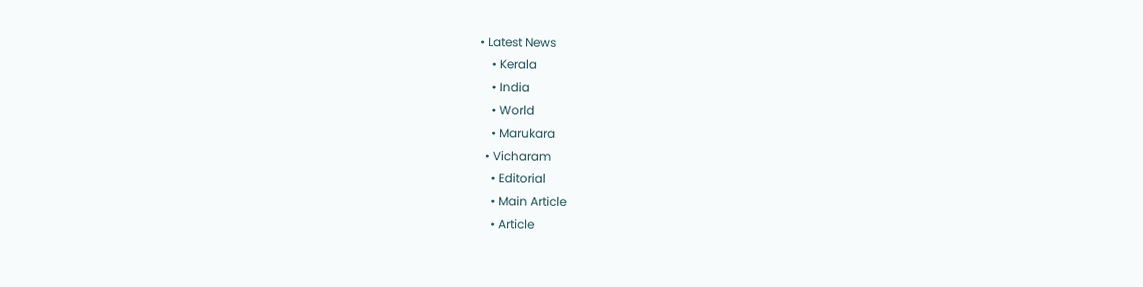• Latest News
    • Kerala
    • India
    • World
    • Marukara
  • Vicharam
    • Editorial
    • Main Article
    • Article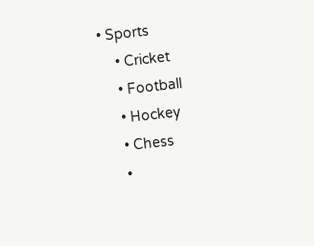• Sports
    • Cricket
    • Football
    • Hockey
    • Chess
    •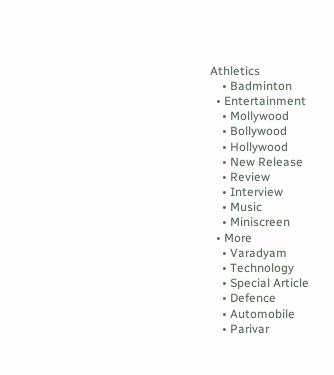Athletics
    • Badminton
  • Entertainment
    • Mollywood
    • Bollywood
    • Hollywood
    • New Release
    • Review
    • Interview
    • Music
    • Miniscreen
  • More
    • Varadyam
    • Technology
    • Special Article
    • Defence
    • Automobile
    • Parivar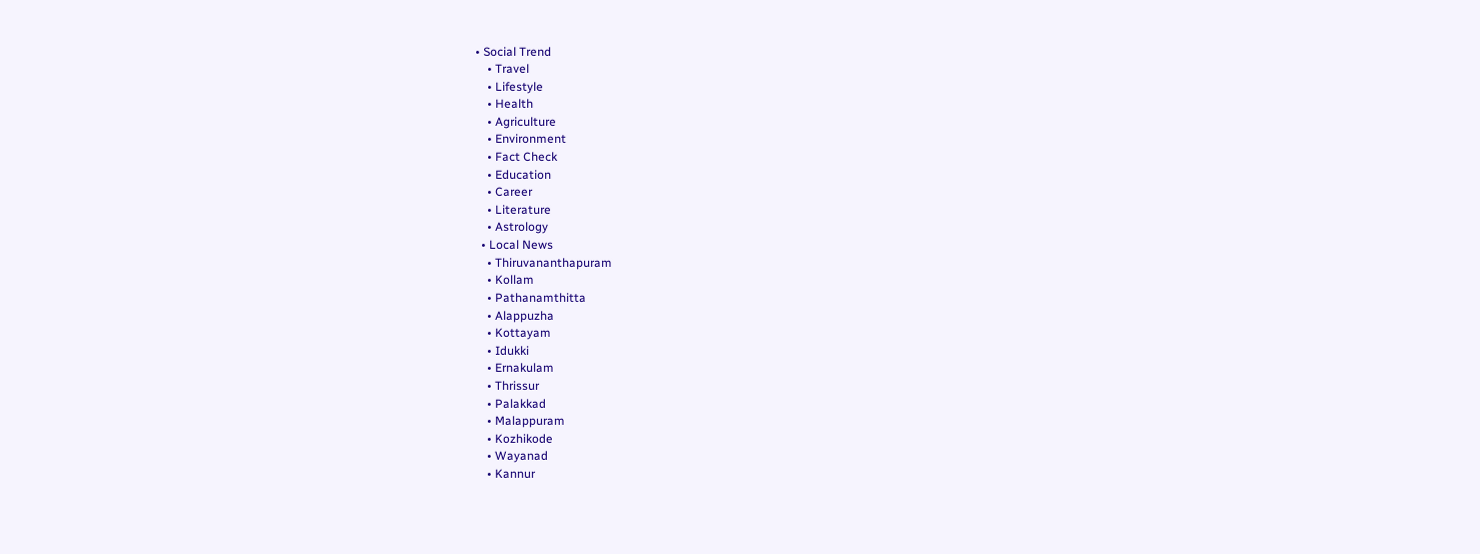• Social Trend
    • Travel
    • Lifestyle
    • Health
    • Agriculture
    • Environment
    • Fact Check
    • Education
    • Career
    • Literature
    • Astrology
  • Local News
    • Thiruvananthapuram
    • Kollam
    • Pathanamthitta
    • Alappuzha
    • Kottayam
    • Idukki
    • Ernakulam
    • Thrissur
    • Palakkad
    • Malappuram
    • Kozhikode
    • Wayanad
    • Kannur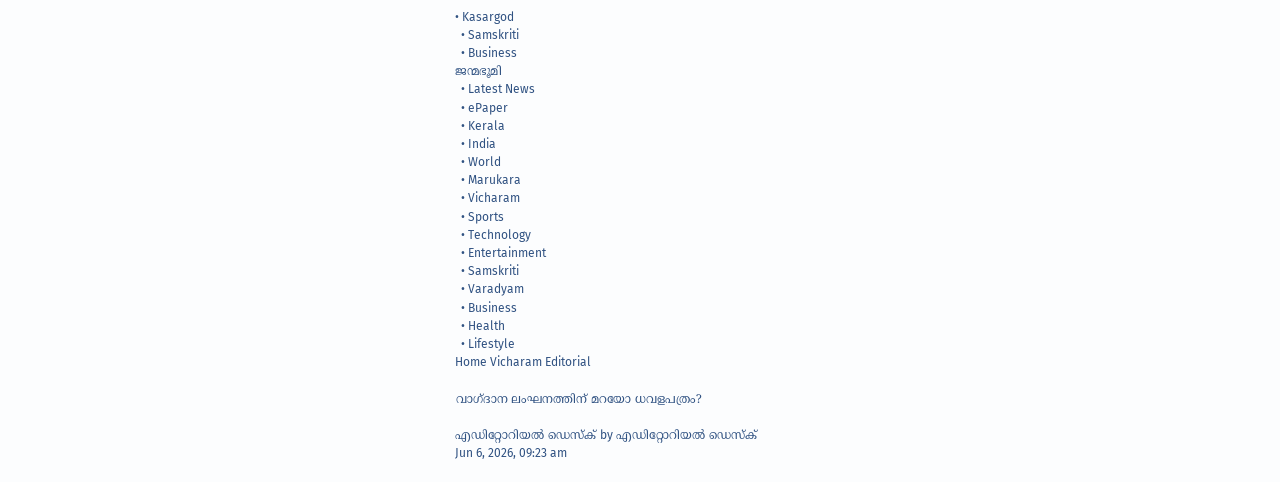• Kasargod
  • Samskriti
  • Business
ജന്മഭൂമി
  • Latest News
  • ePaper
  • Kerala
  • India
  • World
  • Marukara
  • Vicharam
  • Sports
  • Technology
  • Entertainment
  • Samskriti
  • Varadyam
  • Business
  • Health
  • Lifestyle
Home Vicharam Editorial

വാഗ്ദാന ലംഘനത്തിന് മറയോ ധവളപത്രം?

എഡിറ്റോറിയൽ ഡെസ്ക് by എഡിറ്റോറിയൽ ഡെസ്ക്
Jun 6, 2026, 09:23 am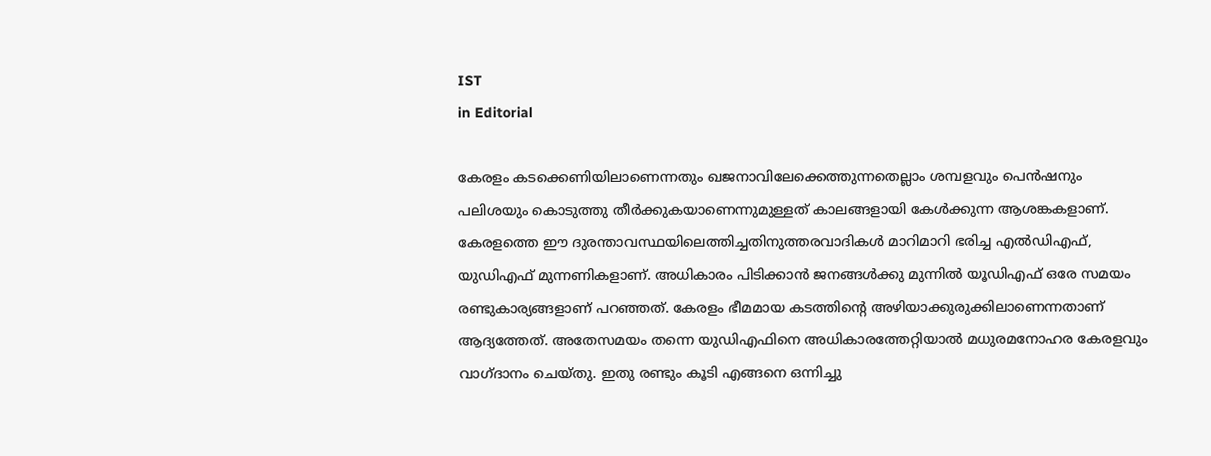IST
in Editorial

കേരളം കടക്കെണിയിലാണെന്നതും ഖജനാവിലേക്കെത്തുന്നതെല്ലാം ശമ്പളവും പെന്‍ഷനും പലിശയും കൊടുത്തു തീര്‍ക്കുകയാണെന്നുമുള്ളത് കാലങ്ങളായി കേള്‍ക്കുന്ന ആശങ്കകളാണ്. കേരളത്തെ ഈ ദുരന്താവസ്ഥയിലെത്തിച്ചതിനുത്തരവാദികള്‍ മാറിമാറി ഭരിച്ച എല്‍ഡിഎഫ്, യുഡിഎഫ് മുന്നണികളാണ്. അധികാരം പിടിക്കാന്‍ ജനങ്ങള്‍ക്കു മുന്നില്‍ യൂഡിഎഫ് ഒരേ സമയം രണ്ടുകാര്യങ്ങളാണ് പറഞ്ഞത്. കേരളം ഭീമമായ കടത്തിന്റെ അഴിയാക്കുരുക്കിലാണെന്നതാണ് ആദ്യത്തേത്. അതേസമയം തന്നെ യുഡിഎഫിനെ അധികാരത്തേറ്റിയാല്‍ മധുരമനോഹര കേരളവും വാഗ്ദാനം ചെയ്തു. ഇതു രണ്ടും കൂടി എങ്ങനെ ഒന്നിച്ചു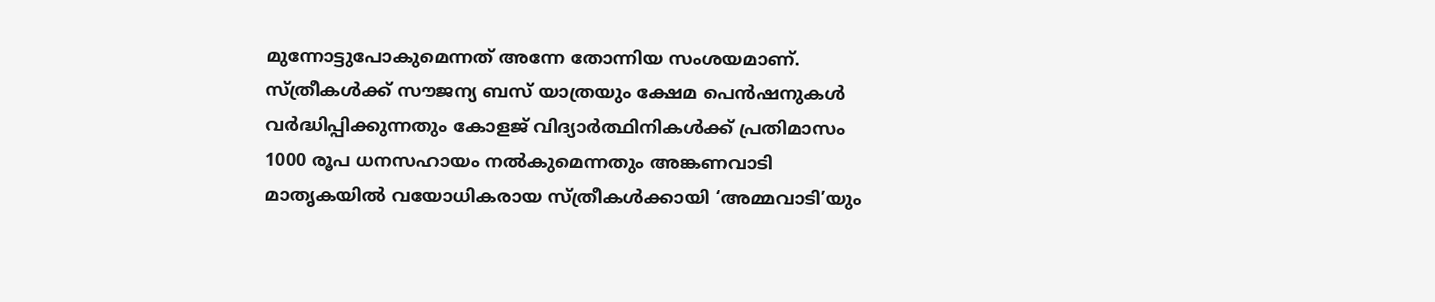മുന്നോട്ടുപോകുമെന്നത് അന്നേ തോന്നിയ സംശയമാണ്. സ്ത്രീകള്‍ക്ക് സൗജന്യ ബസ് യാത്രയും ക്ഷേമ പെന്‍ഷനുകള്‍ വര്‍ദ്ധിപ്പിക്കുന്നതും കോളജ് വിദ്യാര്‍ത്ഥിനികള്‍ക്ക് പ്രതിമാസം 1000 രൂപ ധനസഹായം നല്‍കുമെന്നതും അങ്കണവാടി മാതൃകയില്‍ വയോധികരായ സ്ത്രീകള്‍ക്കായി ‘അമ്മവാടി’യും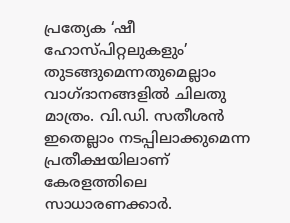പ്രത്യേക ‘ഷീ ഹോസ്പിറ്റലുകളും’ തുടങ്ങുമെന്നതുമെല്ലാം വാഗ്ദാനങ്ങളില്‍ ചിലതു മാത്രം. വി.ഡി. സതീശന്‍ ഇതെല്ലാം നടപ്പിലാക്കുമെന്ന പ്രതീക്ഷയിലാണ് കേരളത്തിലെ സാധാരണക്കാര്‍.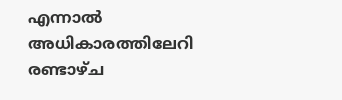എന്നാല്‍ അധികാരത്തിലേറി രണ്ടാഴ്ച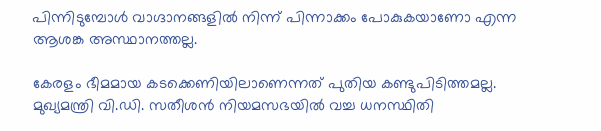പിന്നിടുമ്പോള്‍ വാഗ്ദാനങ്ങളില്‍ നിന്ന് പിന്നാക്കം പോകുകയാണോ എന്ന ആശങ്ക അസ്ഥാനത്തല്ല.

കേരളം ഭീമമായ കടക്കെണിയിലാണെന്നത് പുതിയ കണ്ടുപിടിത്തമല്ല. മുഖ്യമന്ത്രി വി.ഡി. സതീശന്‍ നിയമസഭയില്‍ വച്ച ധനസ്ഥിതി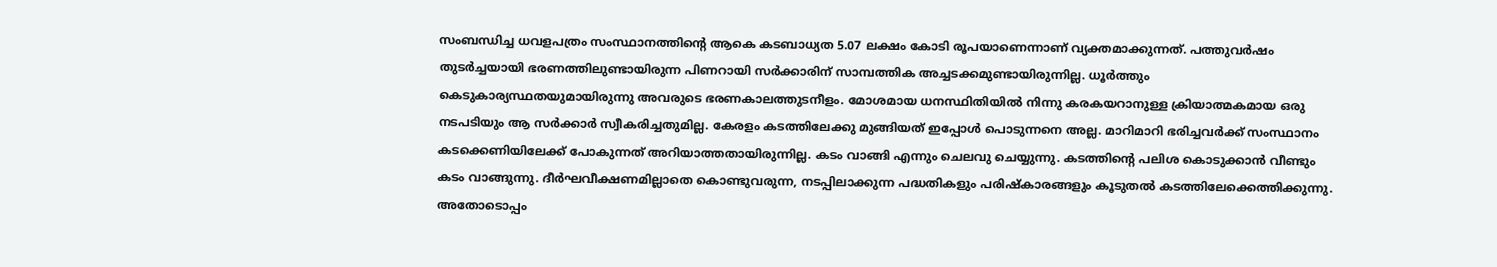സംബന്ധിച്ച ധവളപത്രം സംസ്ഥാനത്തിന്റെ ആകെ കടബാധ്യത 5.07 ലക്ഷം കോടി രൂപയാണെന്നാണ് വ്യക്തമാക്കുന്നത്. പത്തുവര്‍ഷം തുടര്‍ച്ചയായി ഭരണത്തിലുണ്ടായിരുന്ന പിണറായി സര്‍ക്കാരിന് സാമ്പത്തിക അച്ചടക്കമുണ്ടായിരുന്നില്ല. ധൂര്‍ത്തും കെടുകാര്യസ്ഥതയുമായിരുന്നു അവരുടെ ഭരണകാലത്തുടനീളം. മോശമായ ധനസ്ഥിതിയില്‍ നിന്നു കരകയറാനുള്ള ക്രിയാത്മകമായ ഒരു നടപടിയും ആ സര്‍ക്കാര്‍ സ്വീകരിച്ചതുമില്ല. കേരളം കടത്തിലേക്കു മുങ്ങിയത് ഇപ്പോള്‍ പൊടുന്നനെ അല്ല. മാറിമാറി ഭരിച്ചവര്‍ക്ക് സംസ്ഥാനം കടക്കെണിയിലേക്ക് പോകുന്നത് അറിയാത്തതായിരുന്നില്ല. കടം വാങ്ങി എന്നും ചെലവു ചെയ്യുന്നു. കടത്തിന്റെ പലിശ കൊടുക്കാന്‍ വീണ്ടും കടം വാങ്ങുന്നു. ദീര്‍ഘവീക്ഷണമില്ലാതെ കൊണ്ടുവരുന്ന, നടപ്പിലാക്കുന്ന പദ്ധതികളും പരിഷ്‌കാരങ്ങളും കൂടുതല്‍ കടത്തിലേക്കെത്തിക്കുന്നു. അതോടൊപ്പം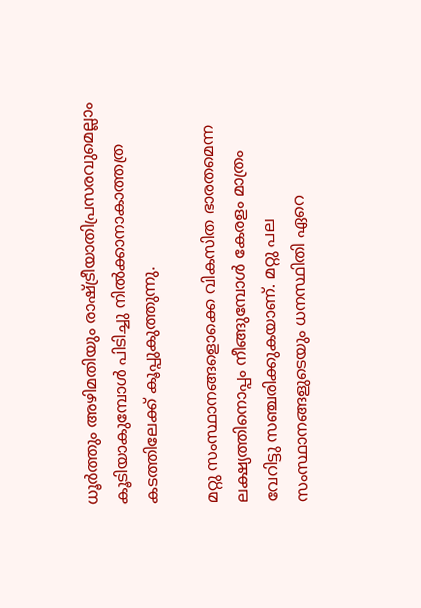ധൂര്‍ത്തും അഴിമതിയും രാഷ്‌ട്രീയാതിപ്രസരവുമെല്ലാം കൂടിയാകുമ്പോള്‍ പിടിച്ചു നില്‍ക്കാനാകാത്തത്ര കടത്തിലേക്ക് കൂപ്പുകുത്തുന്നു.

മറ്റു സംസ്ഥാനങ്ങളൊക്കെ വികസിത ഭാരതമെന്ന ലക്ഷ്യത്തിനൊപ്പം നീങ്ങുമ്പോള്‍ കേരളം മാത്രം വേറിട്ടു സഞ്ചരിക്കുകയാണ്. മറ്റു പല സംസ്ഥാനങ്ങളുടെയും ധനസ്ഥിതി ഏറെ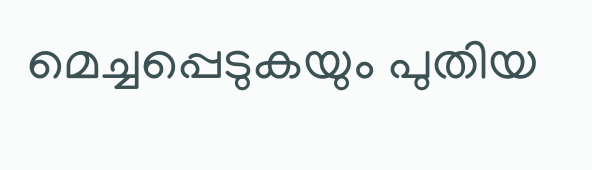മെച്ചപ്പെടുകയും പുതിയ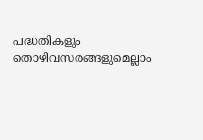പദ്ധതികളും തൊഴിവസരങ്ങളുമെല്ലാം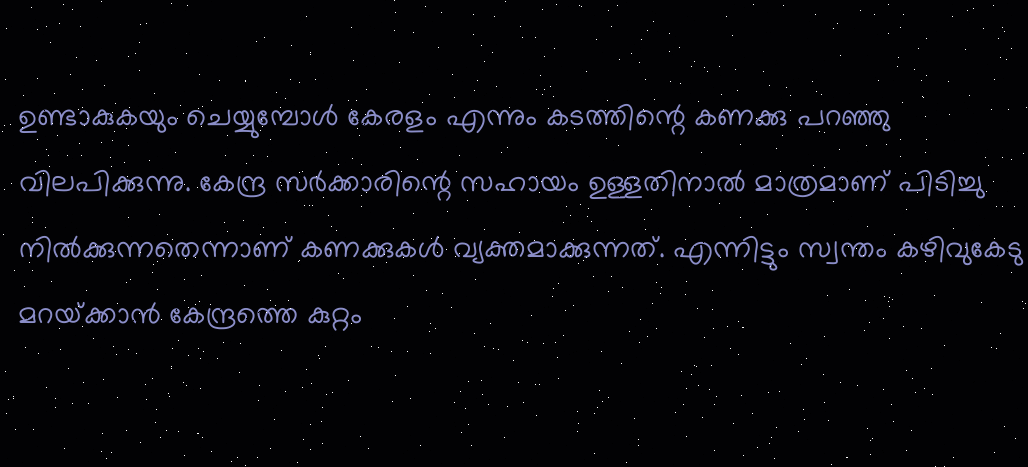ഉണ്ടാകുകയും ചെയ്യുമ്പോള്‍ കേരളം എന്നും കടത്തിന്റെ കണക്കു പറഞ്ഞു വിലപിക്കുന്നു. കേന്ദ്ര സര്‍ക്കാരിന്റെ സഹായം ഉള്ളതിനാല്‍ മാത്രമാണ് പിടിച്ചു നില്‍ക്കുന്നതെന്നാണ് കണക്കുകള്‍ വ്യക്തമാക്കുന്നത്. എന്നിട്ടും സ്വന്തം കഴിവുകേടു മറയ്‌ക്കാന്‍ കേന്ദ്രത്തെ കുറ്റം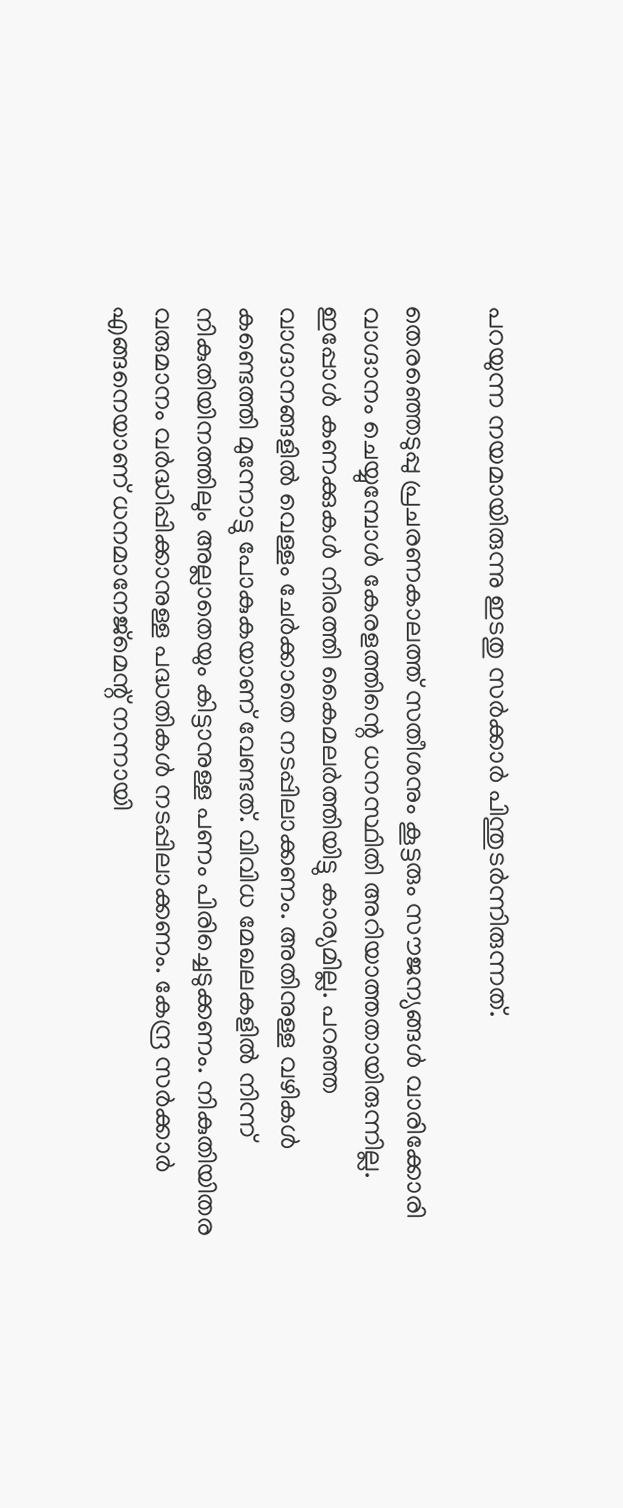പറയുന്ന നയമായിരുന്നു ഇടതു സര്‍ക്കാര്‍ പിന്തുടര്‍ന്നിരുന്നത്.

തെരഞ്ഞെടുപ്പു പ്രചരണകാലത്ത് സതീശനും കൂട്ടരും സൗജന്യങ്ങള്‍ വാരിക്കോരി വാഗ്ദാനം ചെയ്യുമ്പോള്‍ കേരളത്തിന്റെ ധനസ്ഥിതി അറിയാത്തതായിരുന്നില്ല. ഇപ്പോള്‍ കണക്കുകള്‍ നിരത്തി കൈമലര്‍ത്തിയിട്ടു കാര്യമില്ല. പറഞ്ഞ വാഗ്ദാനങ്ങളില്‍ വെള്ളം ചേര്‍ക്കാതെ നടപ്പിലാക്കണം. അതിനുള്ള വഴികള്‍ കണ്ടെത്തി മുന്നോട്ടു പോകുകയാണ് വേണ്ടത്. വിവിധ മേഖലകളില്‍ നിന്ന് നികുതിയിനത്തിലും അല്ലാതെയും കിട്ടാനുള്ള പണം പിരിച്ചെടുക്കണം. നികുതിയിതര വരുമാനം വര്‍ദ്ധിപ്പിക്കാനുള്ള പദ്ധതികള്‍ നടപ്പിലാക്കണം. കേന്ദ്ര സര്‍ക്കാര്‍ എങ്ങനെയാണ് ധനമാനേജ്മെന്റ് നന്നായി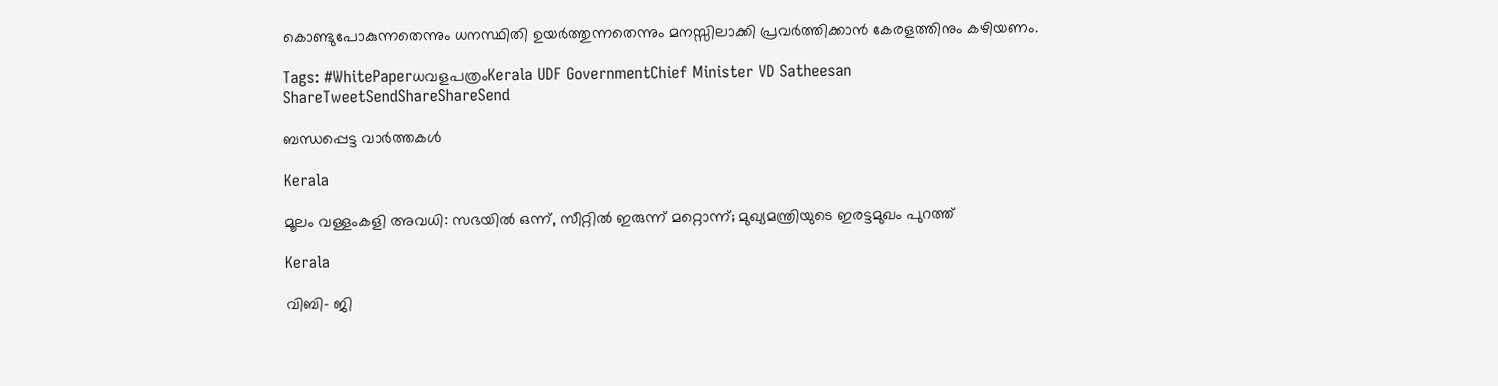കൊണ്ടുപോകുന്നതെന്നും ധനസ്ഥിതി ഉയര്‍ത്തുന്നതെന്നും മനസ്സിലാക്കി പ്രവര്‍ത്തിക്കാന്‍ കേരളത്തിനും കഴിയണം.

Tags: #WhitePaperധവളപത്രംKerala UDF GovernmentChief Minister VD Satheesan
ShareTweetSendShareShareSend

ബന്ധപ്പെട്ട വാര്‍ത്തകള്‍

Kerala

മൂലം വള്ളംകളി അവധി: സഭയില്‍ ഒന്ന്, സീറ്റില്‍ ഇരുന്ന് മറ്റൊന്ന്; മുഖ്യമന്ത്രിയുടെ ഇരട്ടമുഖം പുറത്ത്

Kerala

വിബി- ജി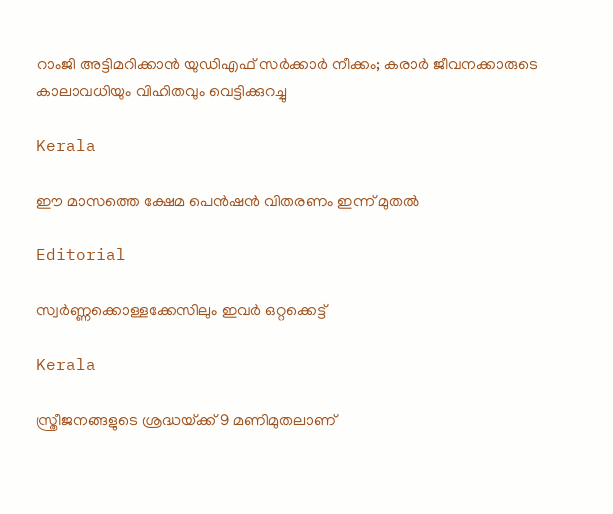റാംജി അട്ടിമറിക്കാന്‍ യുഡിഎഫ് സര്‍ക്കാര്‍ നീക്കം; കരാര്‍ ജീവനക്കാരുടെ കാലാവധിയും വിഹിതവും വെട്ടിക്കുറച്ചു

Kerala

ഈ മാസത്തെ ക്ഷേമ പെന്‍ഷന്‍ വിതരണം ഇന്ന് മുതല്‍

Editorial

സ്വര്‍ണ്ണക്കൊള്ളക്കേസിലും ഇവര്‍ ഒറ്റക്കെട്ട്

Kerala

സ്ത്രീജനങ്ങളുടെ ശ്രദ്ധയ്‌ക്ക് 9 മണിമുതലാണ്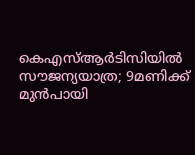കെഎസ്ആര്‍ടിസിയില്‍ സൗജന്യയാത്ര; 9മണിക്ക് മുന്‍പായി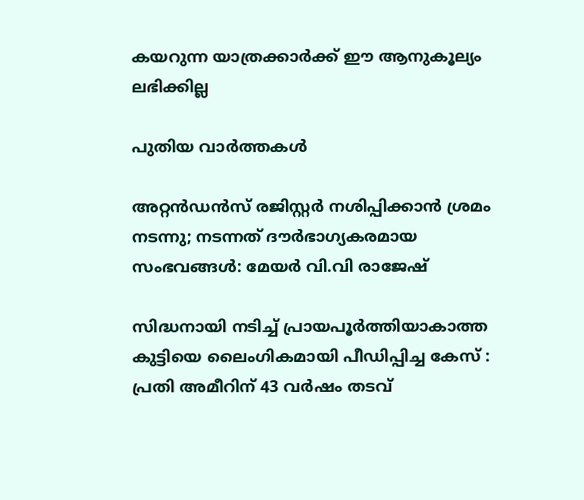കയറുന്ന യാത്രക്കാർക്ക് ഈ ആനുകൂല്യം ലഭിക്കില്ല

പുതിയ വാര്‍ത്തകള്‍

അറ്റൻഡൻസ് രജിസ്റ്റർ നശിപ്പിക്കാൻ ശ്രമം നടന്നു; നടന്നത് ദൗർഭാഗ്യകരമായ സംഭവങ്ങൾ: മേയർ വി.വി രാജേഷ്

സിദ്ധനായി നടിച്ച് പ്രായപൂർത്തിയാകാത്ത കുട്ടിയെ ലൈംഗികമായി പീഡിപ്പിച്ച കേസ് : പ്രതി അമീറിന് 43 വർഷം തടവ്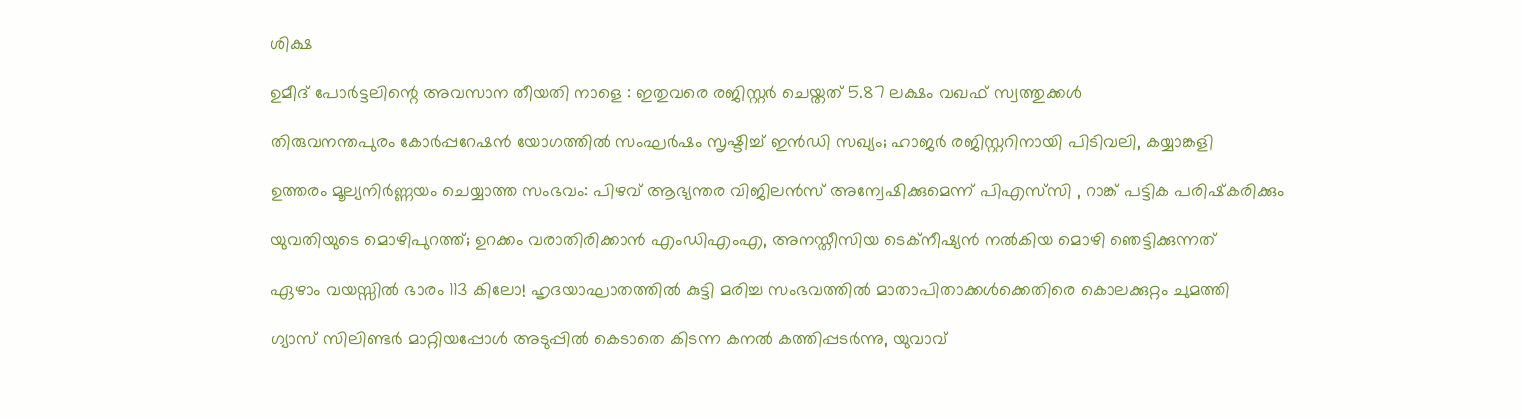ശിക്ഷ

ഉമീദ് പോർട്ടലിന്റെ അവസാന തീയതി നാളെ : ഇതുവരെ രജിസ്റ്റർ ചെയ്തത് 5.87 ലക്ഷം വഖഫ് സ്വത്തുക്കൾ

തിരുവനന്തപുരം കോർപ്പറേഷൻ യോഗത്തിൽ സംഘർഷം സൃഷ്ടിച്ച് ഇൻഡി സഖ്യം; ഹാജര്‍ രജിസ്റ്ററിനായി പിടിവലി, കയ്യാങ്കളി

ഉത്തരം മൂല്യനിർണ്ണയം ചെയ്യാത്ത സംഭവം: പിഴവ് ആഭ്യന്തര വിജിലൻസ് അന്വേഷിക്കുമെന്ന് പിഎസ്‌സി , റാങ്ക് പട്ടിക പരിഷ്‌കരിക്കും

യുവതിയുടെ മൊഴിപുറത്ത്; ഉറക്കം വരാതിരിക്കാന്‍ എംഡിഎംഎ, അനസ്തീസിയ ടെക്നീഷ്യന്‍ നൽകിയ മൊഴി ഞെട്ടിക്കുന്നത്

ഏഴാം വയസ്സിൽ ഭാരം 113 കിലോ! ഹൃദയാഘാതത്തിൽ കുട്ടി മരിച്ച സംഭവത്തിൽ മാതാപിതാക്കൾക്കെതിരെ കൊലക്കുറ്റം ചുമത്തി

ഗ്യാസ് സിലിണ്ടർ മാറ്റിയപ്പോൾ അടുപ്പിൽ കെടാതെ കിടന്ന കനൽ കത്തിപ്പടർന്നു, യുവാവ്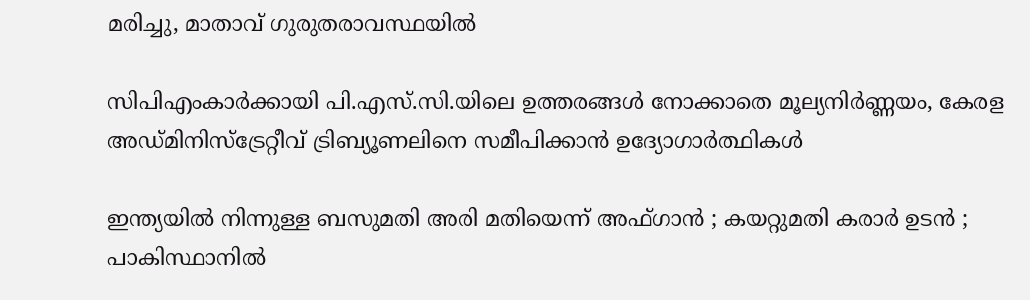മരിച്ചു, മാതാവ് ഗുരുതരാവസ്ഥയിൽ

സിപിഎംകാർക്കായി പി.എസ്.സി.യിലെ ഉത്തരങ്ങൾ നോക്കാതെ മൂല്യനിര്‍ണ്ണയം, കേരള അഡ്മിനിസ്ട്രേറ്റീവ് ട്രിബ്യൂണലിനെ സമീപിക്കാൻ ഉദ്യോഗാർത്ഥികൾ

ഇന്ത്യയിൽ നിന്നുള്ള ബസുമതി അരി മതിയെന്ന് അഫ്ഗാൻ ; കയറ്റുമതി കരാർ ഉടൻ ; പാകിസ്ഥാനിൽ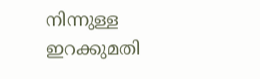നിന്നുള്ള ഇറക്കുമതി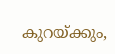കുറയ്‌ക്കും,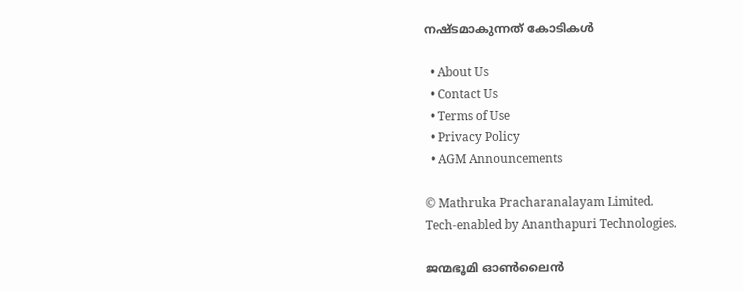നഷ്ടമാകുന്നത് കോടികൾ

  • About Us
  • Contact Us
  • Terms of Use
  • Privacy Policy
  • AGM Announcements

© Mathruka Pracharanalayam Limited.
Tech-enabled by Ananthapuri Technologies.

ജന്മഭൂമി ഓണ്‍ലൈന്‍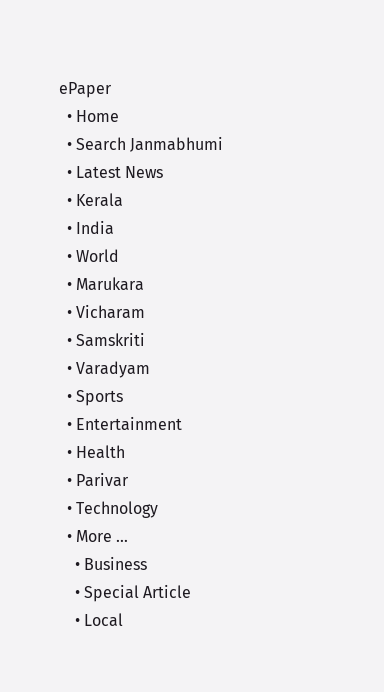ePaper
  • Home
  • Search Janmabhumi
  • Latest News
  • Kerala
  • India
  • World
  • Marukara
  • Vicharam
  • Samskriti
  • Varadyam
  • Sports
  • Entertainment
  • Health
  • Parivar
  • Technology
  • More …
    • Business
    • Special Article
    • Local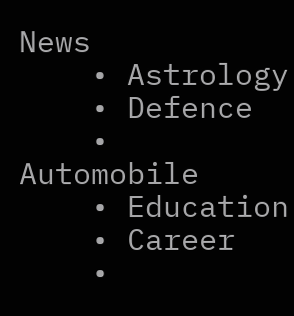News
    • Astrology
    • Defence
    • Automobile
    • Education
    • Career
    •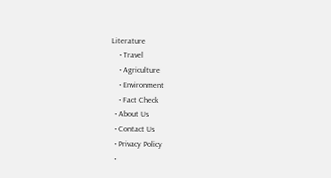Literature
    • Travel
    • Agriculture
    • Environment
    • Fact Check
  • About Us
  • Contact Us
  • Privacy Policy
  •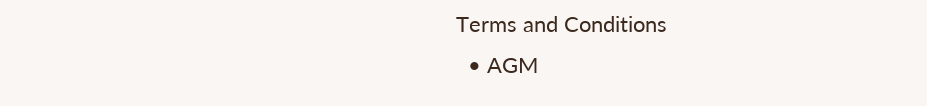Terms and Conditions
  • AGM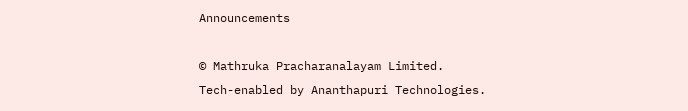Announcements

© Mathruka Pracharanalayam Limited.
Tech-enabled by Ananthapuri Technologies.